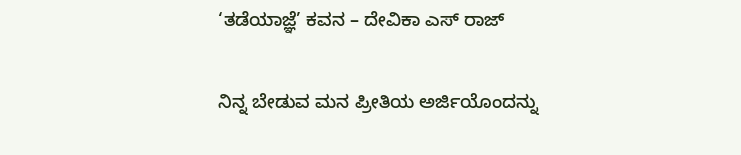‘ತಡೆಯಾಜ್ಞೆ’ ಕವನ – ದೇವಿಕಾ ಎಸ್ ರಾಜ್

ನಿನ್ನ ಬೇಡುವ ಮನ ಪ್ರೀತಿಯ ಅರ್ಜಿಯೊಂದನ್ನು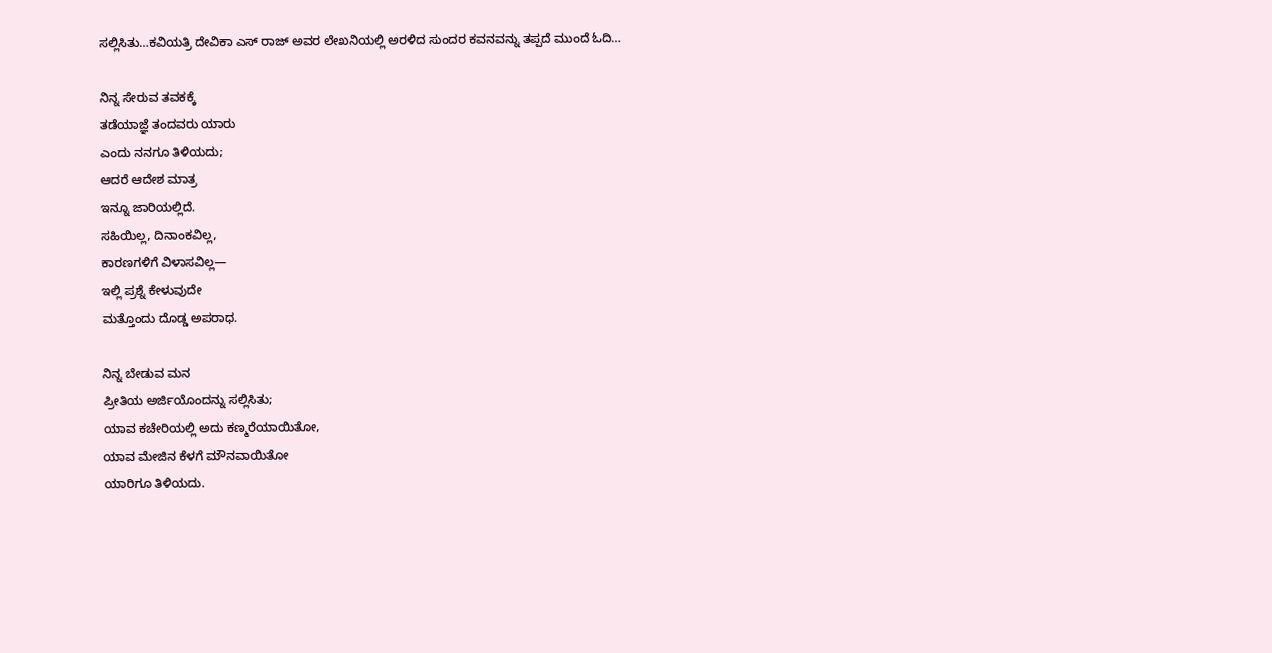ಸಲ್ಲಿಸಿತು…ಕವಿಯತ್ರಿ ದೇವಿಕಾ ಎಸ್ ರಾಜ್ ಅವರ ಲೇಖನಿಯಲ್ಲಿ ಅರಳಿದ ಸುಂದರ ಕವನವನ್ನು ತಪ್ಪದೆ ಮುಂದೆ ಓದಿ…

ನಿನ್ನ ಸೇರುವ ತವಕಕ್ಕೆ
ತಡೆಯಾಜ್ಞೆ ತಂದವರು ಯಾರು
ಎಂದು ನನಗೂ ತಿಳಿಯದು;
ಆದರೆ ಆದೇಶ ಮಾತ್ರ
ಇನ್ನೂ ಜಾರಿಯಲ್ಲಿದೆ.
ಸಹಿಯಿಲ್ಲ, ದಿನಾಂಕವಿಲ್ಲ,
ಕಾರಣಗಳಿಗೆ ವಿಳಾಸವಿಲ್ಲ—
ಇಲ್ಲಿ ಪ್ರಶ್ನೆ ಕೇಳುವುದೇ
ಮತ್ತೊಂದು ದೊಡ್ಡ ಅಪರಾಧ.

ನಿನ್ನ ಬೇಡುವ ಮನ
ಪ್ರೀತಿಯ ಅರ್ಜಿಯೊಂದನ್ನು ಸಲ್ಲಿಸಿತು;
ಯಾವ ಕಚೇರಿಯಲ್ಲಿ ಅದು ಕಣ್ಮರೆಯಾಯಿತೋ,
ಯಾವ ಮೇಜಿನ ಕೆಳಗೆ ಮೌನವಾಯಿತೋ
ಯಾರಿಗೂ ತಿಳಿಯದು.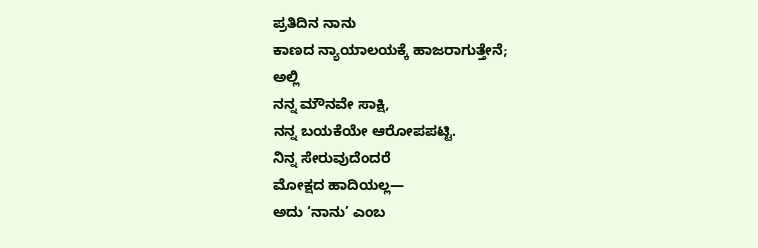ಪ್ರತಿದಿನ ನಾನು
ಕಾಣದ ನ್ಯಾಯಾಲಯಕ್ಕೆ ಹಾಜರಾಗುತ್ತೇನೆ;
ಅಲ್ಲಿ
ನನ್ನ ಮೌನವೇ ಸಾಕ್ಷಿ,
ನನ್ನ ಬಯಕೆಯೇ ಆರೋಪಪಟ್ಟಿ.
ನಿನ್ನ ಸೇರುವುದೆಂದರೆ
ಮೋಕ್ಷದ ಹಾದಿಯಲ್ಲ—
ಅದು ‘ನಾನು’ ಎಂಬ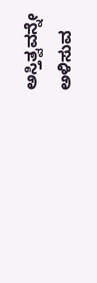ಅಸ್ತಿತ್ವವನ್ನೇ
ಅಳಿಸುವ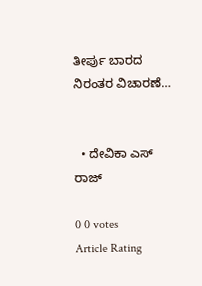ತೀರ್ಪು ಬಾರದ
ನಿರಂತರ ವಿಚಾರಣೆ…


  • ದೇವಿಕಾ ಎಸ್ ರಾಜ್

0 0 votes
Article Rating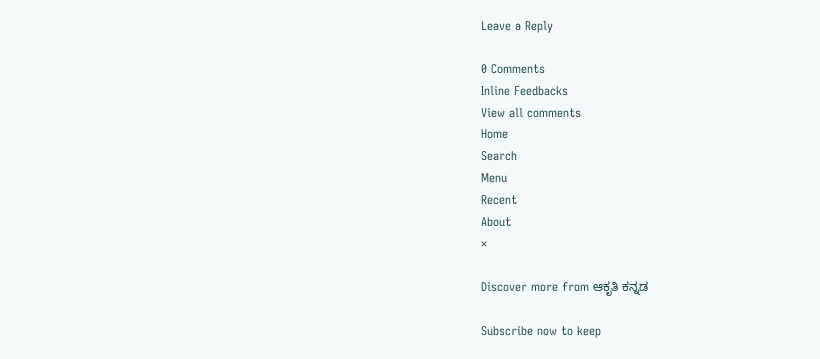Leave a Reply

0 Comments
Inline Feedbacks
View all comments
Home
Search
Menu
Recent
About
×

Discover more from ಆಕೃತಿ ಕನ್ನಡ

Subscribe now to keep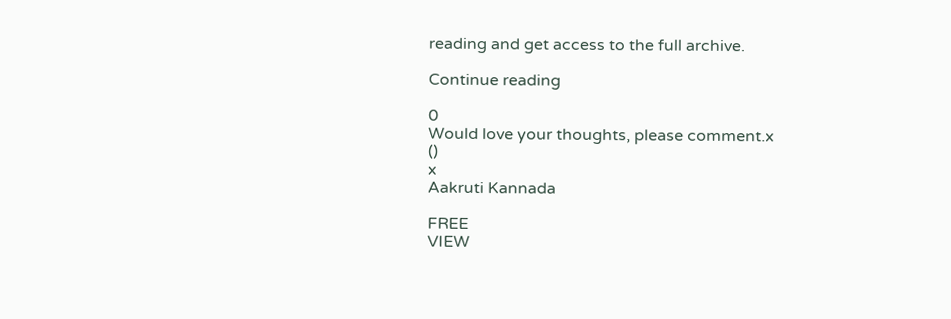reading and get access to the full archive.

Continue reading

0
Would love your thoughts, please comment.x
()
x
Aakruti Kannada

FREE
VIEW